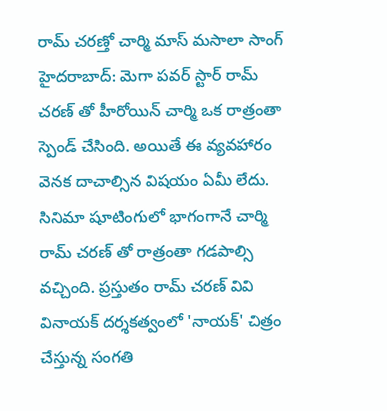రామ్ చరణ్తో చార్మి మాస్ మసాలా సాంగ్
హైదరాబాద్: మెగా పవర్ స్టార్ రామ్ చరణ్ తో హీరోయిన్ చార్మి ఒక రాత్రంతా స్పెండ్ చేసింది. అయితే ఈ వ్యవహారం వెనక దాచాల్సిన విషయం ఏమీ లేదు. సినిమా షూటింగులో భాగంగానే చార్మి రామ్ చరణ్ తో రాత్రంతా గడపాల్సి వచ్చింది. ప్రస్తుతం రామ్ చరణ్ వివి వినాయక్ దర్శకత్వంలో 'నాయక్' చిత్రం చేస్తున్న సంగతి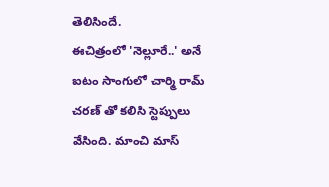తెలిసిందే.
ఈచిత్రంలో 'నెల్లూరే..' అనే ఐటం సాంగులో చార్మి రామ్ చరణ్ తో కలిసి స్టెప్పులు వేసింది. మాంచి మాస్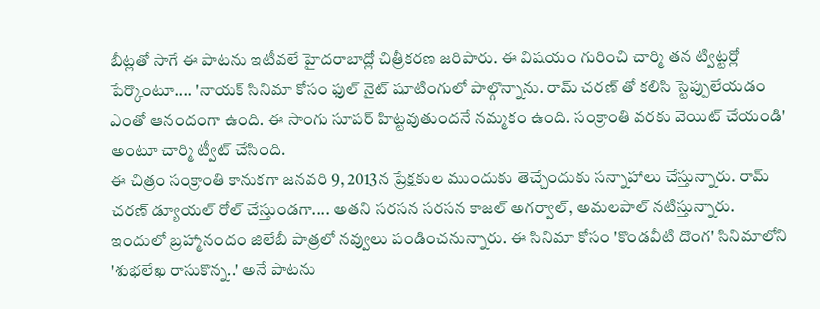బీట్లతో సాగే ఈ పాటను ఇటీవలే హైదరాబాద్లో చిత్రీకరణ జరిపారు. ఈ విషయం గురించి చార్మి తన ట్విట్టర్లో పేర్కొంటూ.... 'నాయక్ సినిమా కోసం ఫుల్ నైట్ షూటింగులో పాల్గొన్నాను. రామ్ చరణ్ తో కలిసి స్టెప్పులేయడం ఎంతో ఆనందంగా ఉంది. ఈ సాంగు సూపర్ హిట్టవుతుందనే నమ్మకం ఉంది. సంక్రాంతి వరకు వెయిట్ చేయండి' అంటూ చార్మి ట్వీట్ చేసింది.
ఈ చిత్రం సంక్రాంతి కానుకగా జనవరి 9, 2013న ప్రేక్షకుల ముందుకు తెచ్చేందుకు సన్నాహాలు చేస్తున్నారు. రామ్ చరణ్ డ్యూయల్ రోల్ చేస్తుండగా.... అతని సరసన సరసన కాజల్ అగర్వాల్, అమలపాల్ నటిస్తున్నారు. ఇందులో బ్రహ్మానందం జిలేబీ పాత్రలో నవ్వులు పండించనున్నారు. ఈ సినిమా కోసం 'కొండవీటి దొంగ' సినిమాలోని 'శుభలేఖ రాసుకొన్న..' అనే పాటను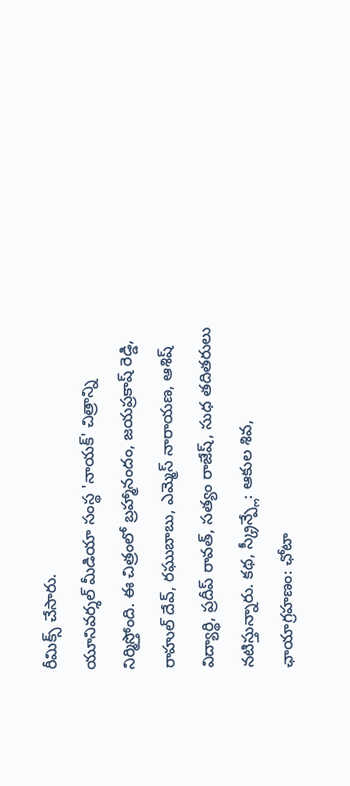రీమిక్స్ చేసారు.
యూనివర్శల్ మీడియా సంస్థ 'నాయక్' చిత్రాన్ని నిర్మిస్తోంది. ఈ చిత్రంలో బ్రహ్మానందం, జయప్రకాష్ రెడ్డి, రాహుల్ దేవ్, రఘుబాబు, ఎమ్మెస్ నారాయణ, ఆశిష్ విద్యార్థి, ప్రదీప్ రావత్, సత్యం రాజేష్, సుధ తదితరులు నటిస్తున్నారు. కథ, స్క్రీన్ప్లే: ఆకుల శివ, ఛాయాగ్రహణం: ఛోటా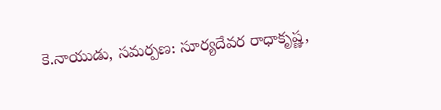కె.నాయుడు, సమర్పణ: సూర్యదేవర రాధాకృష్ణ,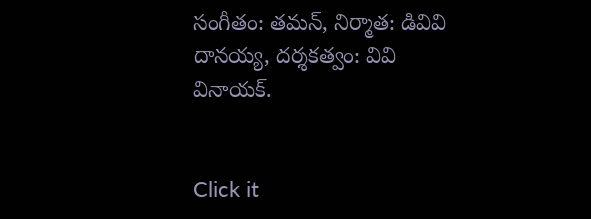సంగీతం: తమన్, నిర్మాత: డివివి దానయ్య, దర్శకత్వం: వివి వినాయక్.


Click it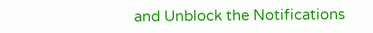and Unblock the Notifications